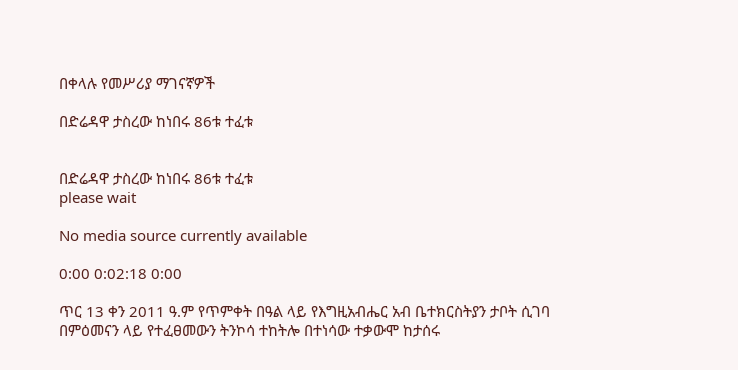በቀላሉ የመሥሪያ ማገናኛዎች

በድሬዳዋ ታስረው ከነበሩ 86ቱ ተፈቱ


በድሬዳዋ ታስረው ከነበሩ 86ቱ ተፈቱ
please wait

No media source currently available

0:00 0:02:18 0:00

ጥር 13 ቀን 2011 ዓ.ም የጥምቀት በዓል ላይ የእግዚአብሔር አብ ቤተክርስትያን ታቦት ሲገባ በምዕመናን ላይ የተፈፀመውን ትንኮሳ ተከትሎ በተነሳው ተቃውሞ ከታሰሩ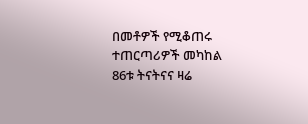በመቶዎች የሚቆጠሩ ተጠርጣሪዎች መካከል 86ቱ ትናትናና ዛሬ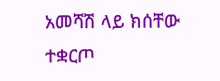አመሻሽ ላይ ክሰቸው ተቋርጦ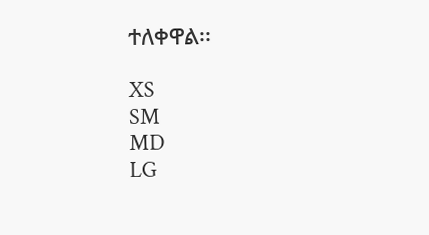ተለቀዋል፡፡

XS
SM
MD
LG